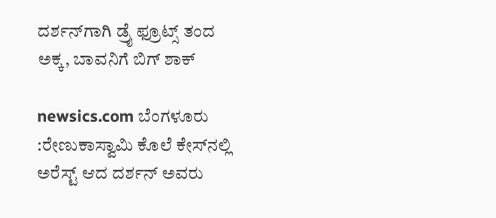ದರ್ಶನ್‌ಗಾಗಿ ಡ್ರೈ ಫ್ರೂಟ್ಸ್‌ ತಂದ ಅಕ್ಕ, ಬಾವನಿಗೆ ಬಿಗ್‌ ಶಾಕ್

newsics.com ಬೆಂಗಳೂರು :ರೇಣುಕಾಸ್ವಾಮಿ ಕೊಲೆ ಕೇಸ್‌ನಲ್ಲಿ ಅರೆಸ್ಟ್ ಆದ ದರ್ಶನ್ ಅವರು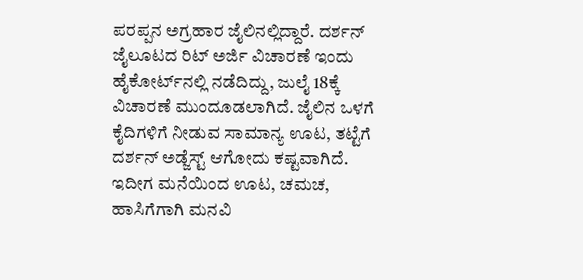ಪರಪ್ಪನ ಅಗ್ರಹಾರ ಜೈಲಿನಲ್ಲಿದ್ದಾರೆ. ದರ್ಶನ್ ಜೈಲೂಟದ ರಿಟ್‌ ಅರ್ಜಿ ವಿಚಾರಣೆ ಇಂದು ಹೈಕೋರ್ಟ್‌ನಲ್ಲಿ ನಡೆದಿದ್ದು, ಜುಲೈ 18ಕ್ಕೆ ವಿಚಾರಣೆ ಮುಂದೂಡಲಾಗಿದೆ. ಜೈಲಿನ ಒಳಗೆ ಕೈದಿಗಳಿಗೆ ನೀಡುವ ಸಾಮಾನ್ಯ ಊಟ, ತಟ್ಟೆಗೆ ದರ್ಶನ್ ಅಡ್ಜೆಸ್ಟ್ ಆಗೋದು ಕಷ್ಟವಾಗಿದೆ. ಇದೀಗ ಮನೆಯಿಂದ ಊಟ, ಚಮಚ, ಹಾಸಿಗೆಗಾಗಿ ಮನವಿ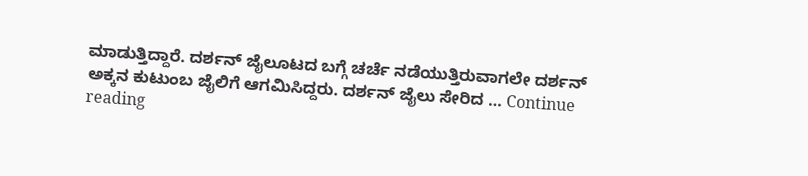ಮಾಡುತ್ತಿದ್ದಾರೆ. ದರ್ಶನ್ ಜೈಲೂಟದ ಬಗ್ಗೆ ಚರ್ಚೆ ನಡೆಯುತ್ತಿರುವಾಗಲೇ ದರ್ಶನ್ ಅಕ್ಕನ ಕುಟುಂಬ ಜೈಲಿಗೆ ಆಗಮಿಸಿದ್ದರು. ದರ್ಶನ್ ಜೈಲು ಸೇರಿದ … Continue reading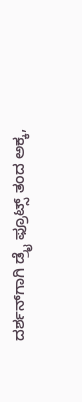ದರ್ಶನ್‌ಗಾಗಿ ಡ್ರೈ ಫ್ರೂಟ್ಸ್‌ ತಂದ ಅಕ್ಕ,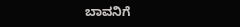ಬಾವನಿಗೆ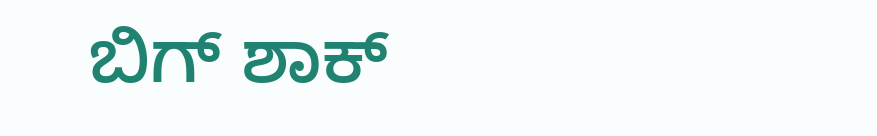ಬಿಗ್‌ ಶಾಕ್